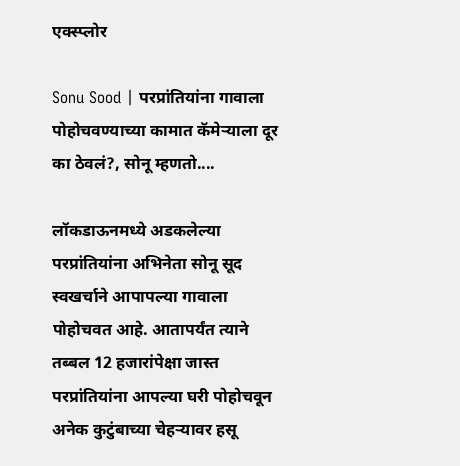एक्स्प्लोर

Sonu Sood | परप्रांतियांना गावाला पोहोचवण्याच्या कामात कॅमेऱ्याला दूर का ठेवलं?, सोनू म्हणतो....

लॉकडाऊनमध्ये अडकलेल्या परप्रांतियांना अभिनेता सोनू सूद स्वखर्चाने आपापल्या गावाला पोहोचवत आहे. आतापर्यंत त्याने तब्बल 12 हजारांपेक्षा जास्त परप्रांतियांना आपल्या घरी पोहोचवून अनेक कुटुंबाच्या चेहऱ्यावर हसू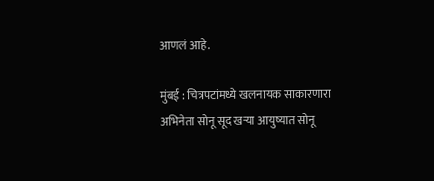आणलं आहे.

मुंबई : चित्रपटांमध्ये खलनायक साकारणारा अभिनेता सोनू सूद खऱ्या आयुष्यात सोनू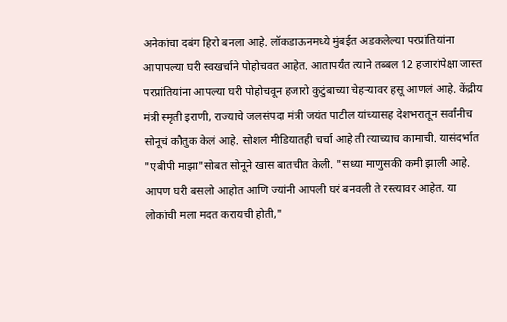अनेकांचा दबंग हिरो बनला आहे. लॉकडाऊनमध्ये मुंबईत अडकलेल्या परप्रांतियांना आपापल्या घरी स्वखर्चाने पोहोचवत आहेत. आतापर्यंत त्याने तब्बल 12 हजारांपेक्षा जास्त परप्रांतियांना आपल्या घरी पोहोचवून हजारो कुटुंबाच्या चेहऱ्यावर हसू आणलं आहे. केंद्रीय मंत्री स्मृती इराणी, राज्याचे जलसंपदा मंत्री जयंत पाटील यांच्यासह देशभरातून सर्वांनीच सोनूचं कौतुक केलं आहे. सोशल मीडियातही चर्चा आहे ती त्याच्याच कामाची. यासंदर्भात "एबीपी माझा"सोबत सोनूने खास बातचीत केली. "सध्या माणुसकी कमी झाली आहे. आपण घरी बसलो आहोत आणि ज्यांनी आपली घरं बनवली ते रस्त्यावर आहेत. या लोकांची मला मदत करायची होती,"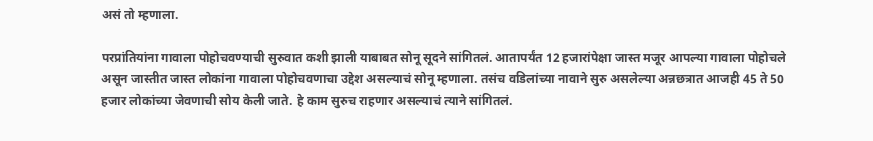असं तो म्हणाला.

परप्रांतियांना गावाला पोहोचवण्याची सुरुवात कशी झाली याबाबत सोनू सूदने सांगितलं. आतापर्यंत 12 हजारांपेक्षा जास्त मजूर आपल्या गावाला पोहोचले असून जास्तीत जास्त लोकांना गावाला पोहोचवणाचा उद्देश असल्याचं सोनू म्हणाला. तसंच वडिलांच्या नावाने सुरु असलेल्या अन्नछत्रात आजही 45 ते 50 हजार लोकांच्या जेवणाची सोय केली जाते. हे काम सुरुच राहणार असल्याचं त्याने सांगितलं.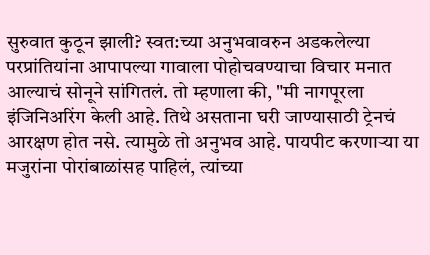सुरुवात कुठून झाली? स्वत:च्या अनुभवावरुन अडकलेल्या परप्रांतियांना आपापल्या गावाला पोहोचवण्याचा विचार मनात आल्याचं सोनूने सांगितलं. तो म्हणाला की, "मी नागपूरला इंजिनिअरिंग केली आहे. तिथे असताना घरी जाण्यासाठी ट्रेनचं आरक्षण होत नसे. त्यामुळे तो अनुभव आहे. पायपीट करणाऱ्या या मजुरांना पोरांबाळांसह पाहिलं, त्यांच्या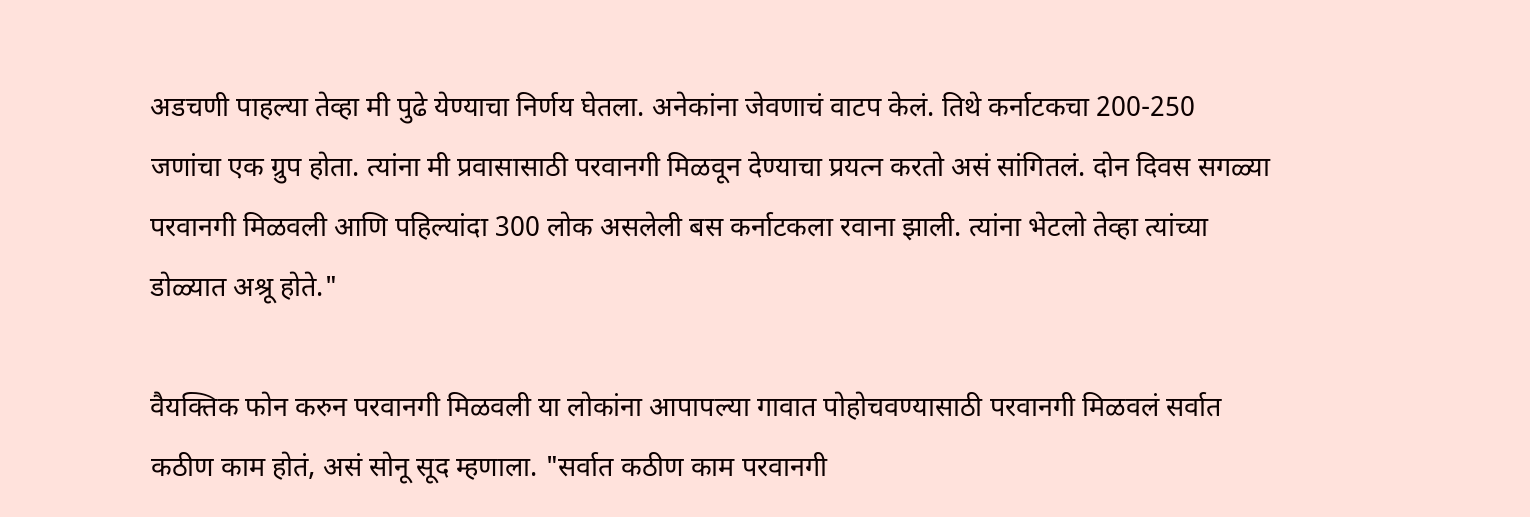अडचणी पाहल्या तेव्हा मी पुढे येण्याचा निर्णय घेतला. अनेकांना जेवणाचं वाटप केलं. तिथे कर्नाटकचा 200-250 जणांचा एक ग्रुप होता. त्यांना मी प्रवासासाठी परवानगी मिळवून देण्याचा प्रयत्न करतो असं सांगितलं. दोन दिवस सगळ्या परवानगी मिळवली आणि पहिल्यांदा 300 लोक असलेली बस कर्नाटकला रवाना झाली. त्यांना भेटलो तेव्हा त्यांच्या डोळ्यात अश्रू होते."

वैयक्तिक फोन करुन परवानगी मिळवली या लोकांना आपापल्या गावात पोहोचवण्यासाठी परवानगी मिळवलं सर्वात कठीण काम होतं, असं सोनू सूद म्हणाला. "सर्वात कठीण काम परवानगी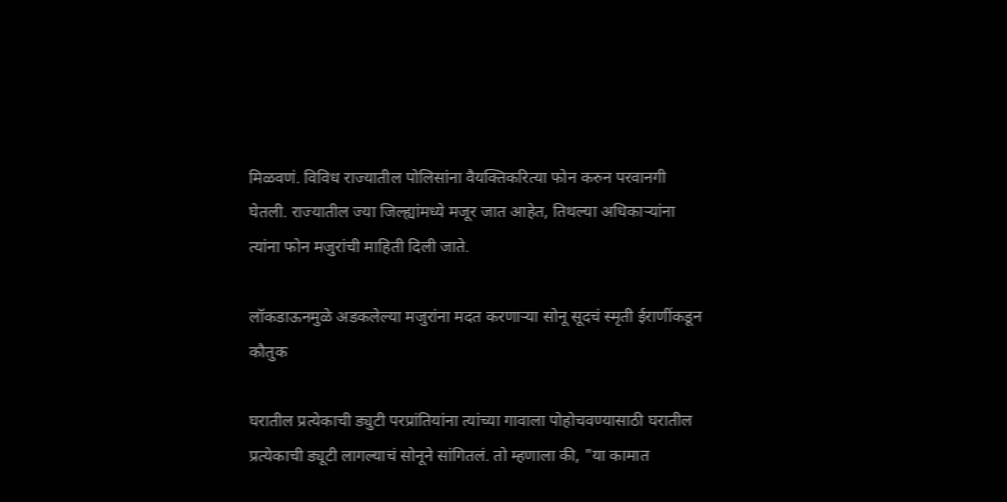मिळवणं. विविध राज्यातील पोलिसांना वैयक्तिकरित्या फोन करुन परवानगी घेतली. राज्यातील ज्या जिल्ह्यांमध्ये मजूर जात आहेत, तिथल्या अधिकाऱ्यांना त्यांना फोन मजुरांची माहिती दिली जाते.

लॉकडाऊनमुळे अडकलेल्या मजुरांना मदत करणाऱ्या सोनू सूदचं स्मृती ईराणींकडून कौतुक

घरातील प्रत्येकाची ड्युटी परप्रांतियांना त्यांच्या गावाला पोहोचवण्यासाठी घरातील प्रत्येकाची ड्यूटी लागल्याचं सोनूने सांगितलं. तो म्हणाला की, "या कामात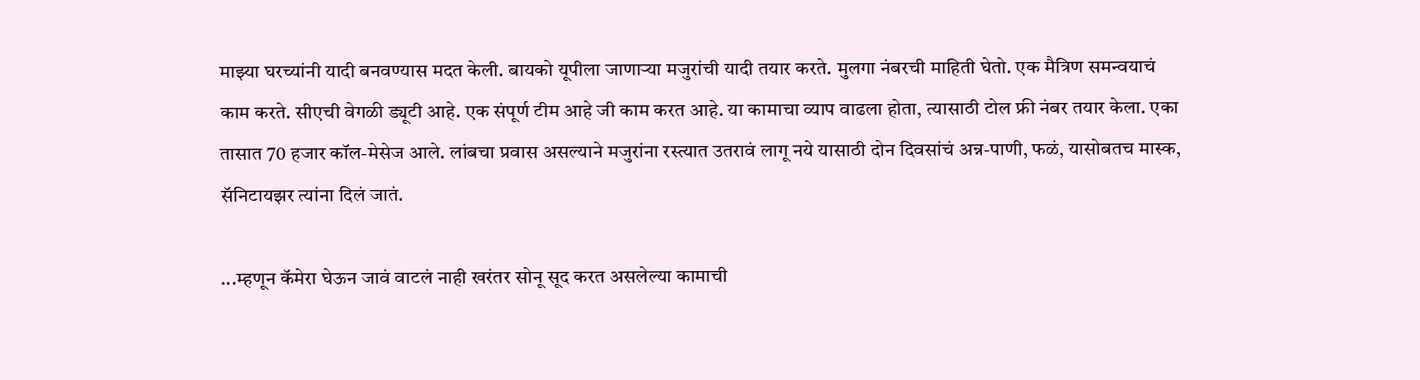माझ्या घरच्यांनी यादी बनवण्यास मदत केली. बायको यूपीला जाणाऱ्या मजुरांची यादी तयार करते. मुलगा नंबरची माहिती घेतो. एक मैत्रिण समन्वयाचं काम करते. सीएची वेगळी ड्यूटी आहे. एक संपूर्ण टीम आहे जी काम करत आहे. या कामाचा व्याप वाढला होता, त्यासाठी टोल फ्री नंबर तयार केला. एका तासात 70 हजार कॉल-मेसेज आले. लांबचा प्रवास असल्याने मजुरांना रस्त्यात उतरावं लागू नये यासाठी दोन दिवसांचं अन्न-पाणी, फळं, यासोबतच मास्क, सॅनिटायझर त्यांना दिलं जातं.

...म्हणून कॅमेरा घेऊन जावं वाटलं नाही खरंतर सोनू सूद करत असलेल्या कामाची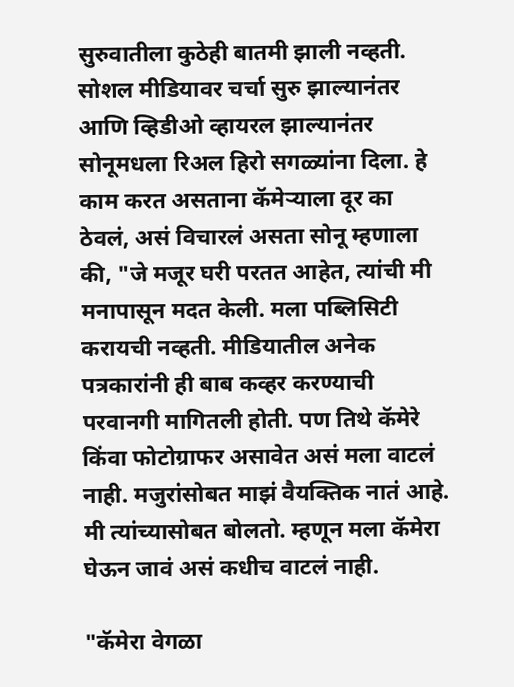सुरुवातीला कुठेही बातमी झाली नव्हती. सोशल मीडियावर चर्चा सुरु झाल्यानंतर आणि व्हिडीओ व्हायरल झाल्यानंतर सोनूमधला रिअल हिरो सगळ्यांना दिला. हे काम करत असताना कॅमेऱ्याला दूर का ठेवलं, असं विचारलं असता सोनू म्हणाला की, "जे मजूर घरी परतत आहेत, त्यांची मी मनापासून मदत केली. मला पब्लिसिटी करायची नव्हती. मीडियातील अनेक पत्रकारांनी ही बाब कव्हर करण्याची परवानगी मागितली होती. पण तिथे कॅमेरे किंवा फोटोग्राफर असावेत असं मला वाटलं नाही. मजुरांसोबत माझं वैयक्तिक नातं आहे. मी त्यांच्यासोबत बोलतो. म्हणून मला कॅमेरा घेऊन जावं असं कधीच वाटलं नाही.

"कॅमेरा वेगळा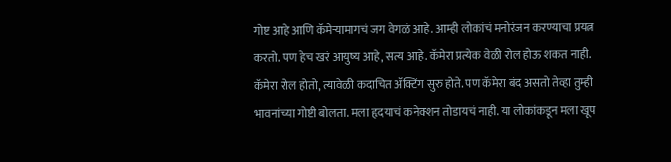गोष्ट आहे आणि कॅमेऱ्यामागचं जग वेगळं आहे. आम्ही लोकांचं मनोरंजन करण्याचा प्रयत्न करतो. पण हेच खरं आयुष्य आहे, सत्य आहे. कॅमेरा प्रत्येक वेळी रोल होऊ शकत नाही. कॅमेरा रोल होतो, त्यावेळी कदाचित ॲक्टिंग सुरु होते. पण कॅमेरा बंद असतो तेव्हा तुम्ही भावनांच्या गोष्टी बोलता. मला हृदयाचं कनेक्शन तोडायचं नाही. या लोकांकडून मला खूप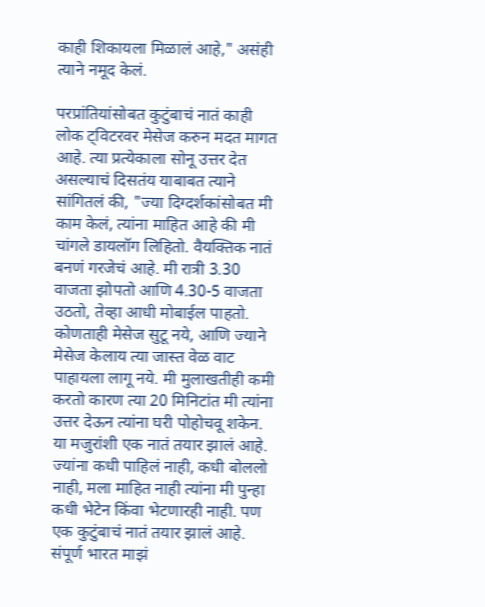काही शिकायला मिळालं आहे," असंही त्याने नमूद केलं.

परप्रांतियांसोबत कुटुंबाचं नातं काही लोक ट्विटरवर मेसेज करुन मदत मागत आहे. त्या प्रत्येकाला सोनू उत्तर देत असल्याचं दिसतंय याबाबत त्याने सांगितलं की, "ज्या दिग्दर्शकांसोबत मी काम केलं, त्यांना माहित आहे की मी चांगले डायलॉग लिहितो. वैयक्तिक नातं बनणं गरजेचं आहे. मी रात्री 3.30 वाजता झोपतो आणि 4.30-5 वाजता उठतो, तेव्हा आधी मोबाईल पाहतो. कोणताही मेसेज सुटू नये, आणि ज्याने मेसेज केलाय त्या जास्त वेळ वाट पाहायला लागू नये. मी मुलाखतीही कमी करतो कारण त्या 20 मिनिटांत मी त्यांना उत्तर देऊन त्यांना घरी पोहोचवू शकेन. या मजुरांशी एक नातं तयार झालं आहे. ज्यांना कधी पाहिलं नाही, कधी बोललो नाही, मला माहित नाही त्यांना मी पुन्हा कधी भेटेन किंवा भेटणारही नाही. पण एक कुटुंबाचं नातं तयार झालं आहे. संपूर्ण भारत माझं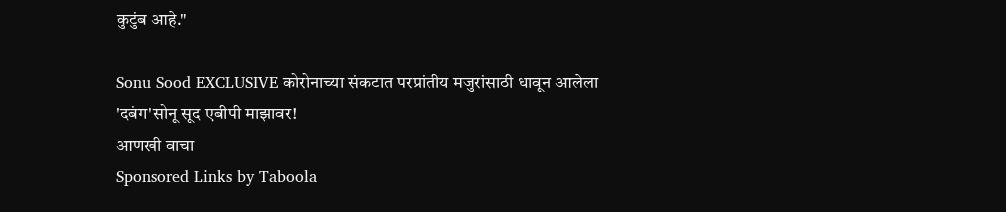कुटुंब आहे."

Sonu Sood EXCLUSIVE कोरोनाच्या संकटात परप्रांतीय मजुरांसाठी धावून आलेला 'दबंग'सोनू सूद एबीपी माझावर!
आणखी वाचा
Sponsored Links by Taboola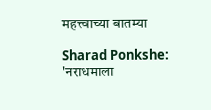महत्त्वाच्या बातम्या

Sharad Ponkshe: 'नराधमाला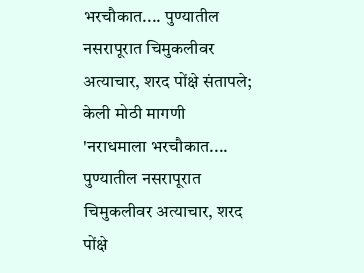भरचौकात.... पुण्यातील नसरापूरात चिमुकलीवर अत्याचार, शरद पोंक्षे संतापले; केली मोठी मागणी
'नराधमाला भरचौकात.... पुण्यातील नसरापूरात चिमुकलीवर अत्याचार, शरद पोंक्षे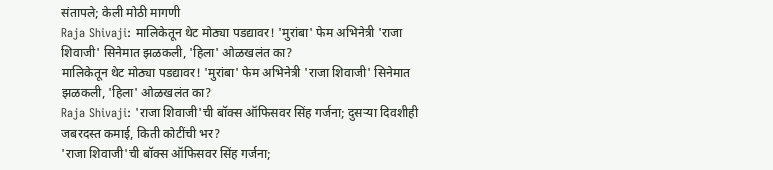संतापले; केली मोठी मागणी
Raja Shivaji: मालिकेतून थेट मोठ्या पडद्यावर! 'मुरांबा' फेम अभिनेत्री 'राजा शिवाजी' सिनेमात झळकली, 'हिला' ओळखलंत का?
मालिकेतून थेट मोठ्या पडद्यावर! 'मुरांबा' फेम अभिनेत्री 'राजा शिवाजी' सिनेमात झळकली, 'हिला' ओळखलंत का?
Raja Shivaji: 'राजा शिवाजी'ची बॉक्स ऑफिसवर सिंह गर्जना; दुसऱ्या दिवशीही जबरदस्त कमाई, किती कोटींची भर?
'राजा शिवाजी'ची बॉक्स ऑफिसवर सिंह गर्जना;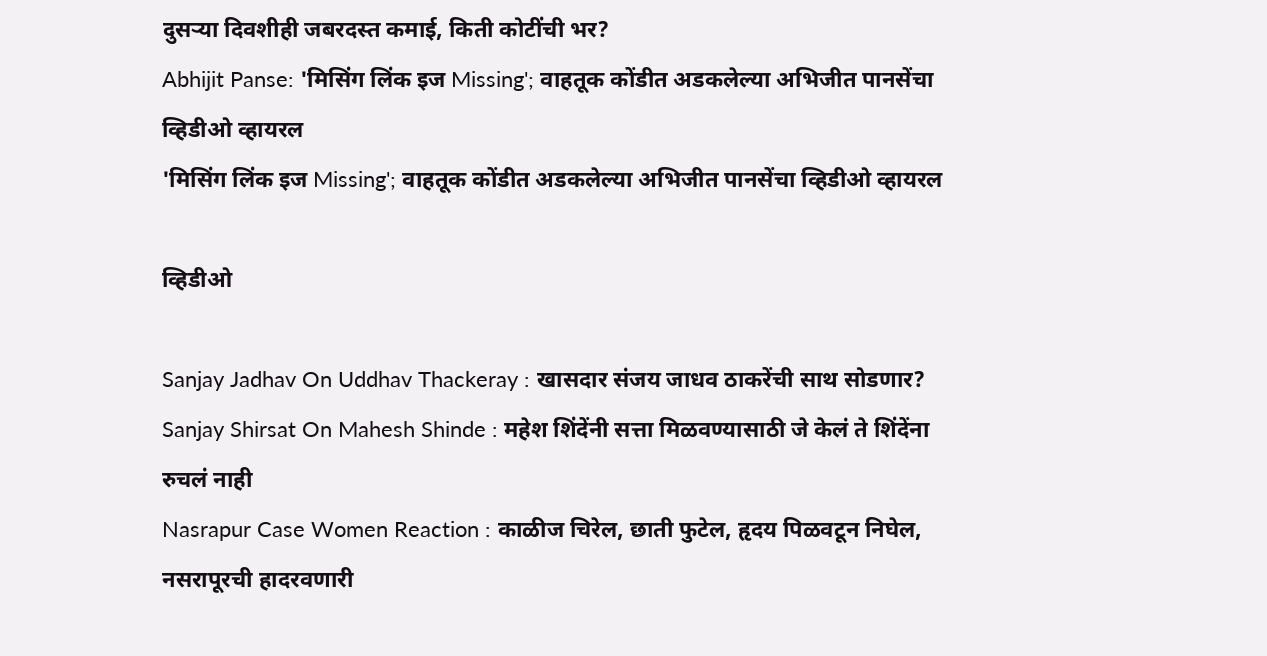दुसऱ्या दिवशीही जबरदस्त कमाई, किती कोटींची भर?
Abhijit Panse: 'मिसिंग लिंक इज Missing'; वाहतूक कोंडीत अडकलेल्या अभिजीत पानसेंचा व्हिडीओ व्हायरल
'मिसिंग लिंक इज Missing'; वाहतूक कोंडीत अडकलेल्या अभिजीत पानसेंचा व्हिडीओ व्हायरल

व्हिडीओ

Sanjay Jadhav On Uddhav Thackeray : खासदार संजय जाधव ठाकरेंची साथ सोडणार?
Sanjay Shirsat On Mahesh Shinde : महेश शिंदेंनी सत्ता मिळवण्यासाठी जे केलं ते शिंदेंना रुचलं नाही
Nasrapur Case Women Reaction : काळीज चिरेल, छाती फुटेल, हृदय पिळवटून निघेल, नसरापूरची हादरवणारी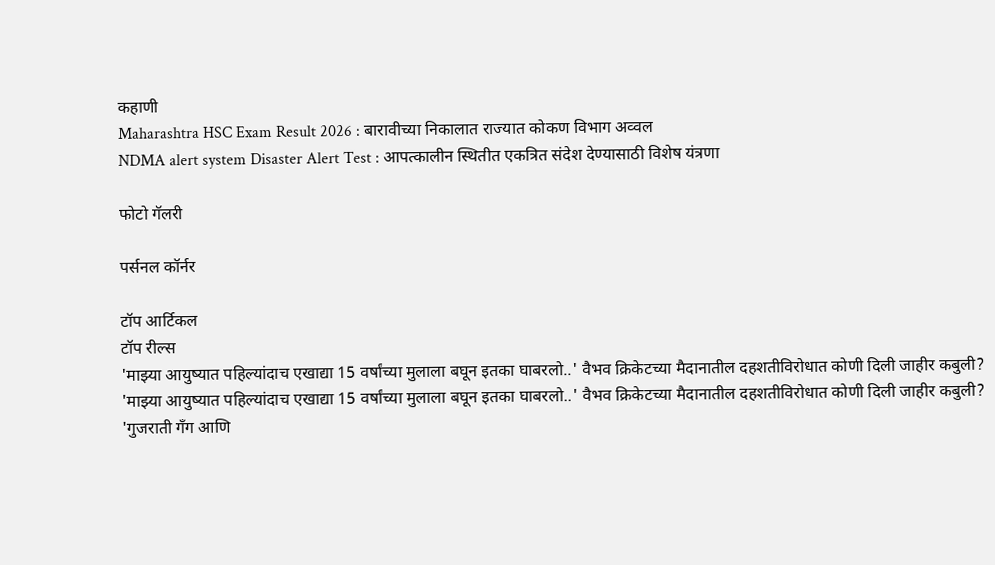कहाणी
Maharashtra HSC Exam Result 2026 : बारावीच्या निकालात राज्यात कोकण विभाग अव्वल
NDMA alert system Disaster Alert Test : आपत्कालीन स्थितीत एकत्रित संदेश देण्यासाठी विशेष यंत्रणा

फोटो गॅलरी

पर्सनल कॉर्नर

टॉप आर्टिकल
टॉप रील्स
'माझ्या आयुष्यात पहिल्यांदाच एखाद्या 15 वर्षांच्या मुलाला बघून इतका घाबरलो..' वैभव क्रिकेटच्या मैदानातील दहशतीविरोधात कोणी दिली जाहीर कबुली?
'माझ्या आयुष्यात पहिल्यांदाच एखाद्या 15 वर्षांच्या मुलाला बघून इतका घाबरलो..' वैभव क्रिकेटच्या मैदानातील दहशतीविरोधात कोणी दिली जाहीर कबुली?
'गुजराती गँग आणि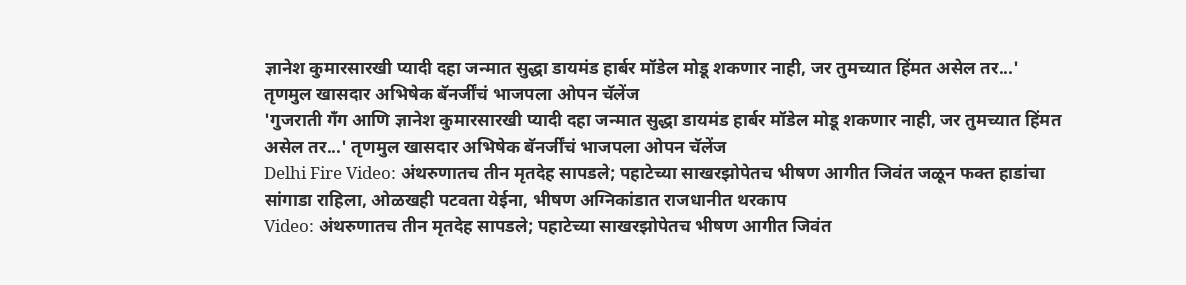ज्ञानेश कुमारसारखी प्यादी दहा जन्मात सुद्धा डायमंड हार्बर मॉडेल मोडू शकणार नाही, जर तुमच्यात हिंमत असेल तर...' तृणमुल खासदार अभिषेक बॅनर्जींचं भाजपला ओपन चॅलेंज
'गुजराती गँग आणि ज्ञानेश कुमारसारखी प्यादी दहा जन्मात सुद्धा डायमंड हार्बर मॉडेल मोडू शकणार नाही, जर तुमच्यात हिंमत असेल तर...' तृणमुल खासदार अभिषेक बॅनर्जींचं भाजपला ओपन चॅलेंज
Delhi Fire Video: अंथरुणातच तीन मृतदेह सापडले; पहाटेच्या साखरझोपेतच भीषण आगीत जिवंत जळून फक्त हाडांचा सांगाडा राहिला, ओळखही पटवता येईना, भीषण अग्निकांडात राजधानीत थरकाप
Video: अंथरुणातच तीन मृतदेह सापडले; पहाटेच्या साखरझोपेतच भीषण आगीत जिवंत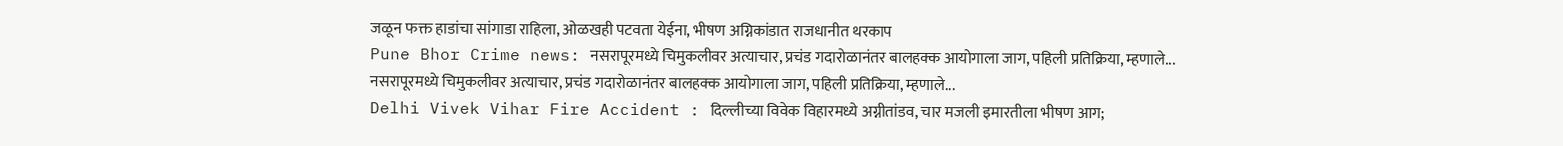जळून फक्त हाडांचा सांगाडा राहिला, ओळखही पटवता येईना, भीषण अग्निकांडात राजधानीत थरकाप
Pune Bhor Crime news: नसरापूरमध्ये चिमुकलीवर अत्याचार, प्रचंड गदारोळानंतर बालहक्क आयोगाला जाग, पहिली प्रतिक्रिया, म्हणाले...
नसरापूरमध्ये चिमुकलीवर अत्याचार, प्रचंड गदारोळानंतर बालहक्क आयोगाला जाग, पहिली प्रतिक्रिया, म्हणाले...
Delhi Vivek Vihar Fire Accident : दिल्लीच्या विवेक विहारमध्ये अग्नीतांडव, चार मजली इमारतीला भीषण आग;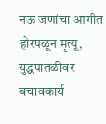नऊ जणांचा आगीत होरपळून मृत्यू, युद्धपातळीवर बचावकार्य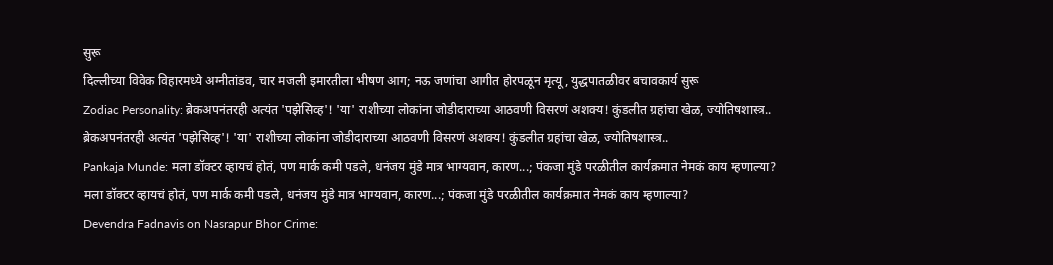सुरू
दिल्लीच्या विवेक विहारमध्ये अग्नीतांडव, चार मजली इमारतीला भीषण आग; नऊ जणांचा आगीत होरपळून मृत्यू, युद्धपातळीवर बचावकार्य सुरू
Zodiac Personality: ब्रेकअपनंतरही अत्यंत 'पझेसिव्ह'! 'या' राशीच्या लोकांना जोडीदाराच्या आठवणी विसरणं अशक्य! कुंडलीत ग्रहांचा खेळ, ज्योतिषशास्त्र..
ब्रेकअपनंतरही अत्यंत 'पझेसिव्ह'! 'या' राशीच्या लोकांना जोडीदाराच्या आठवणी विसरणं अशक्य! कुंडलीत ग्रहांचा खेळ, ज्योतिषशास्त्र..
Pankaja Munde: मला डॉक्टर व्हायचं होतं, पण मार्क कमी पडले, धनंजय मुंडे मात्र भाग्यवान, कारण...; पंकजा मुंडे परळीतील कार्यक्रमात नेमकं काय म्हणाल्या?
मला डॉक्टर व्हायचं होतं, पण मार्क कमी पडले, धनंजय मुंडे मात्र भाग्यवान, कारण...; पंकजा मुंडे परळीतील कार्यक्रमात नेमकं काय म्हणाल्या?
Devendra Fadnavis on Nasrapur Bhor Crime: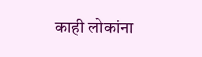काही लोकांना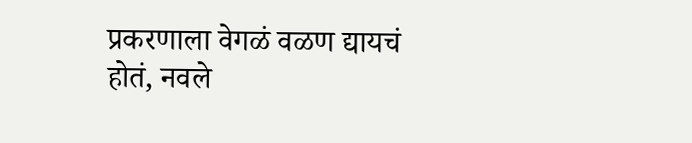प्रकरणाला वेगळं वळण द्यायचं होतं, नवले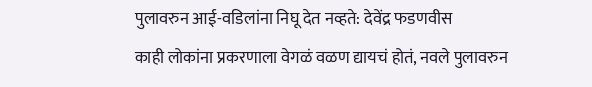पुलावरुन आई-वडिलांना निघू देत नव्हते: देवेंद्र फडणवीस
काही लोकांना प्रकरणाला वेगळं वळण द्यायचं होतं, नवले पुलावरुन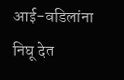आई-वडिलांना निघू देत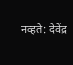नव्हते: देवेंद्र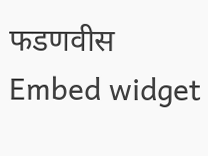फडणवीस
Embed widget